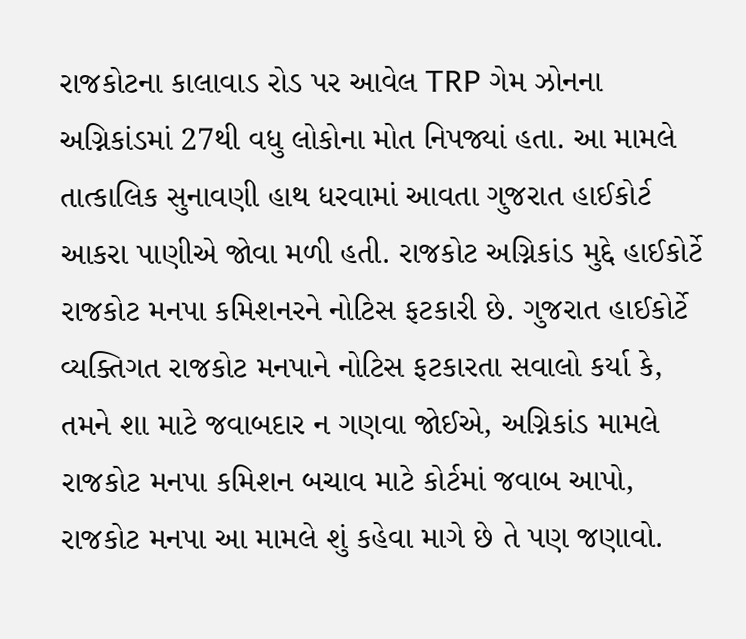રાજકોટના કાલાવાડ રોડ પર આવેલ TRP ગેમ ઝોનના અગ્નિકાંડમાં 27થી વધુ લોકોના મોત નિપજ્યાં હતા. આ મામલે તાત્કાલિક સુનાવણી હાથ ધરવામાં આવતા ગુજરાત હાઈકોર્ટ આકરા પાણીએ જોવા મળી હતી. રાજકોટ અગ્નિકાંડ મુદ્દે હાઈકોર્ટે રાજકોટ મનપા કમિશનરને નોટિસ ફટકારી છે. ગુજરાત હાઈકોર્ટે વ્યક્તિગત રાજકોટ મનપાને નોટિસ ફટકારતા સવાલો કર્યા કે, તમને શા માટે જવાબદાર ન ગણવા જોઈએ, અગ્નિકાંડ મામલે રાજકોટ મનપા કમિશન બચાવ માટે કોર્ટમાં જવાબ આપો, રાજકોટ મનપા આ મામલે શું કહેવા માગે છે તે પણ જણાવો.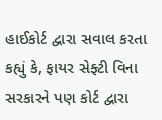હાઈકોર્ટ દ્વારા સવાલ કરતા કહ્યું કે, ફાયર સેફ્ટી વિના સરકારને પણ કોર્ટ દ્વારા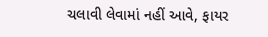ચલાવી લેવામાં નહીં આવે, ફાયર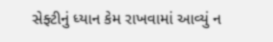સેફ્ટીનું ધ્યાન કેમ રાખવામાં આવ્યું ન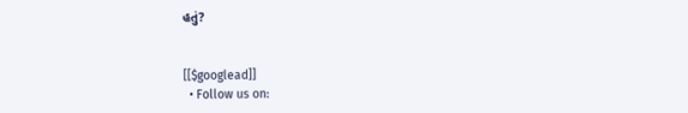હતું?


[[$googlead]]
  • Follow us on: